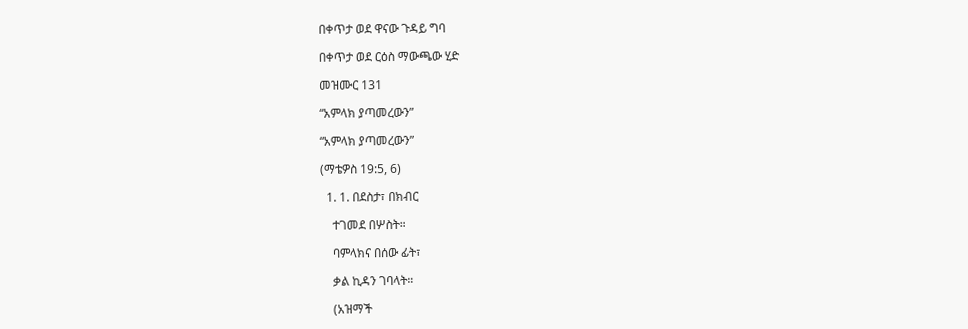በቀጥታ ወደ ዋናው ጉዳይ ግባ

በቀጥታ ወደ ርዕስ ማውጫው ሂድ

መዝሙር 131

“አምላክ ያጣመረውን”

“አምላክ ያጣመረውን”

(ማቴዎስ 19:5, 6)

  1. 1. በደስታ፣ በክብር

    ተገመደ በሦስት።

    ባምላክና በሰው ፊት፣

    ቃል ኪዳን ገባላት።

    (አዝማች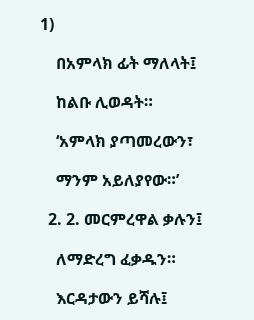1)

    በአምላክ ፊት ማለላት፤

    ከልቡ ሊወዳት።

    ‘አምላክ ያጣመረውን፣

    ማንም አይለያየው።’

  2. 2. መርምረዋል ቃሉን፤

    ለማድረግ ፈቃዱን።

    እርዳታውን ይሻሉ፤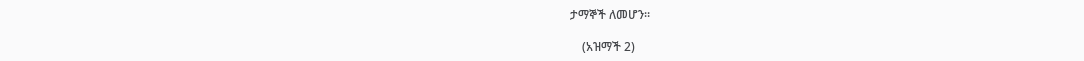ታማኞች ለመሆን።

    (አዝማች 2)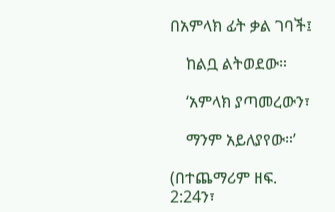በአምላክ ፊት ቃል ገባች፤

    ከልቧ ልትወደው።

    ‘አምላክ ያጣመረውን፣

    ማንም አይለያየው።’

(በተጨማሪም ዘፍ. 2:24ን፣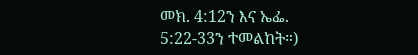መክ. 4:12ን እና ኤፌ. 5:22-33ን ተመልከት።)